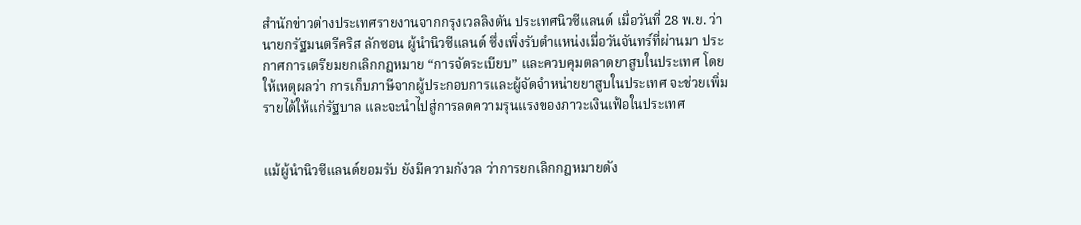สำนักข่าวต่างประเทศรายงานจากกรุงเวลลิงตัน ประเทศนิวซีแลนด์ เมื่อวันที่ 28 พ.ย. ว่า นายกรัฐมนตรีคริส ลักซอน ผู้นำนิวซีแลนด์ ซึ่งเพิ่งรับตำแหน่งเมื่อวันจันทร์ที่ผ่านมา ประกาศการเตรียมยกเลิกกฎหมาย “การจัดระเบียบ” และควบคุมตลาดยาสูบในประเทศ โดยให้เหตุผลว่า การเก็บภาษีจากผู้ประกอบการและผู้จัดจำหน่ายยาสูบในประเทศ จะช่วยเพิ่มรายได้ให้แก่รัฐบาล และจะนำไปสู่การลดความรุนแรงของภาวะเงินเฟ้อในประเทศ


แม้ผู้นำนิวซีแลนด์ยอมรับ ยังมีความกังวล ว่าการยกเลิกกฎหมายดัง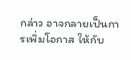กล่าว อาจกลายเป็นการเพิ่มโอกาส ให้กับ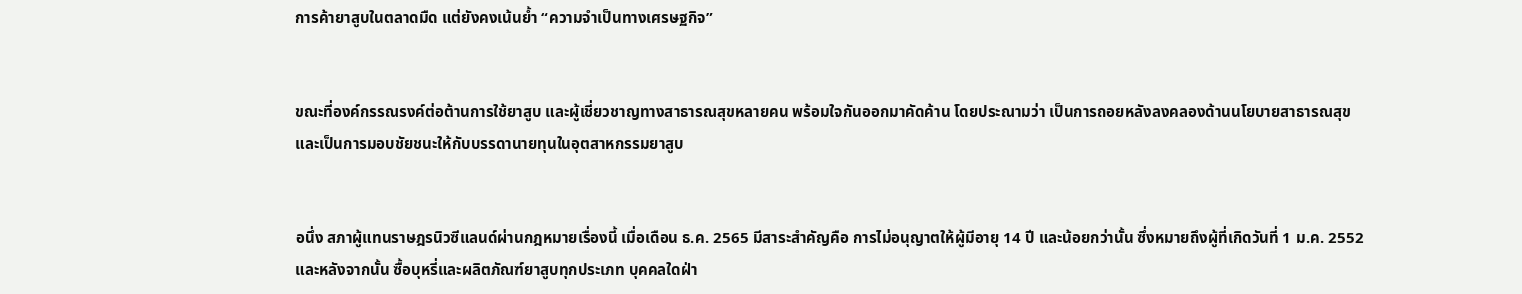การค้ายาสูบในตลาดมืด แต่ยังคงเน้นย้ำ “ความจำเป็นทางเศรษฐกิจ”


ขณะที่องค์กรรณรงค์ต่อต้านการใช้ยาสูบ และผู้เชี่ยวชาญทางสาธารณสุขหลายคน พร้อมใจกันออกมาคัดค้าน โดยประณามว่า เป็นการถอยหลังลงคลองด้านนโยบายสาธารณสุข และเป็นการมอบชัยชนะให้กับบรรดานายทุนในอุตสาหกรรมยาสูบ


อนึ่ง สภาผู้แทนราษฎรนิวซีแลนด์ผ่านกฎหมายเรื่องนี้ เมื่อเดือน ธ.ค. 2565 มีสาระสำคัญคือ การไม่อนุญาตให้ผู้มีอายุ 14 ปี และน้อยกว่านั้น ซึ่งหมายถึงผู้ที่เกิดวันที่ 1 ม.ค. 2552 และหลังจากนั้น ซื้อบุหรี่และผลิตภัณฑ์ยาสูบทุกประเภท บุคคลใดฝ่า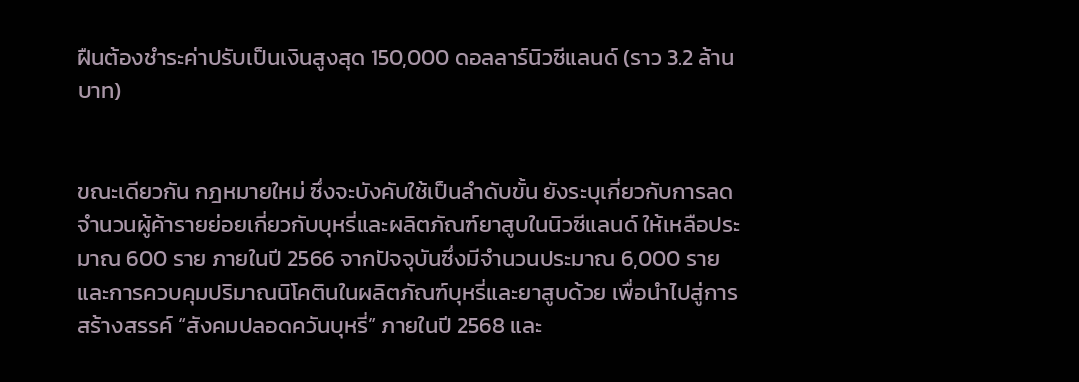ฝืนต้องชำระค่าปรับเป็นเงินสูงสุด 150,000 ดอลลาร์นิวซีแลนด์ (ราว 3.2 ล้านบาท)


ขณะเดียวกัน กฎหมายใหม่ ซึ่งจะบังคับใช้เป็นลำดับขั้น ยังระบุเกี่ยวกับการลดจำนวนผู้ค้ารายย่อยเกี่ยวกับบุหรี่และผลิตภัณฑ์ยาสูบในนิวซีแลนด์ ให้เหลือประมาณ 600 ราย ภายในปี 2566 จากปัจจุบันซึ่งมีจำนวนประมาณ 6,000 ราย และการควบคุมปริมาณนิโคตินในผลิตภัณฑ์บุหรี่และยาสูบด้วย เพื่อนำไปสู่การสร้างสรรค์ “สังคมปลอดควันบุหรี่” ภายในปี 2568 และ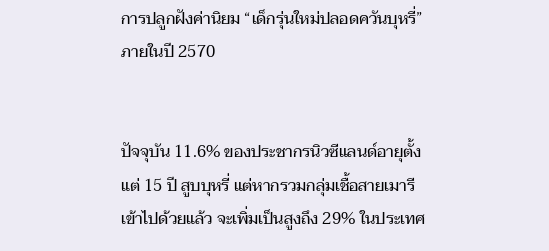การปลูกฝังค่านิยม “เด็กรุ่นใหม่ปลอดควันบุหรี่” ภายในปี 2570


ปัจจุบัน 11.6% ของประชากรนิวซีแลนด์อายุตั้งแต่ 15 ปี สูบบุหรี่ แต่หากรวมกลุ่มเชื้อสายเมารีเข้าไปด้วยแล้ว จะเพิ่มเป็นสูงถึง 29% ในประเทศ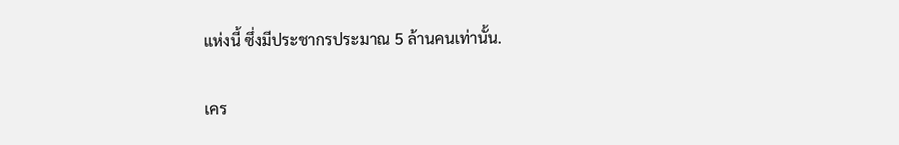แห่งนี้ ซึ่งมีประชากรประมาณ 5 ล้านคนเท่านั้น.

เคร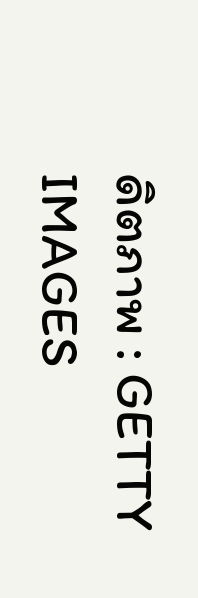ดิตภาพ : GETTY IMAGES